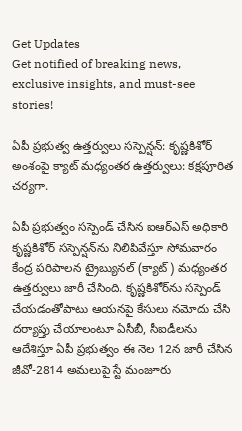Get Updates
Get notified of breaking news, exclusive insights, and must-see stories!

ఏపీ ప్రభుత్వ ఉత్తర్వులు సస్పెన్షన్: కృష్ణకిశోర్‌ అంశంపై క్యాట్ మధ్యంతర ఉత్తర్వులు: కక్షపూరిత చర్యగా.

ఏపీ ప్రభుత్వం సస్పెండ్ చేసిన ఐఆర్ఎస్ అధికారి కృష్ణకిశోర్‌ సస్పెన్షన్‌ను నిలిపివేస్తూ సోమవారం కేంద్ర పరిపాలన ట్రైబ్యునల్‌ (క్యాట్‌) మధ్యంతర ఉత్తర్వులు జారీ చేసింది. కృష్ణకిశోర్‌ను సస్పెండ్‌ చేయడంతోపాటు ఆయనపై కేసులు నమోదు చేసి దర్యాప్తు చేయాలంటూ ఏసీబీ, సీఐడీలను ఆదేశిస్తూ ఏపీ ప్రభుత్వం ఈ నెల 12న జారీ చేసిన జీవో-2814 అమలుపై స్టే మంజూరు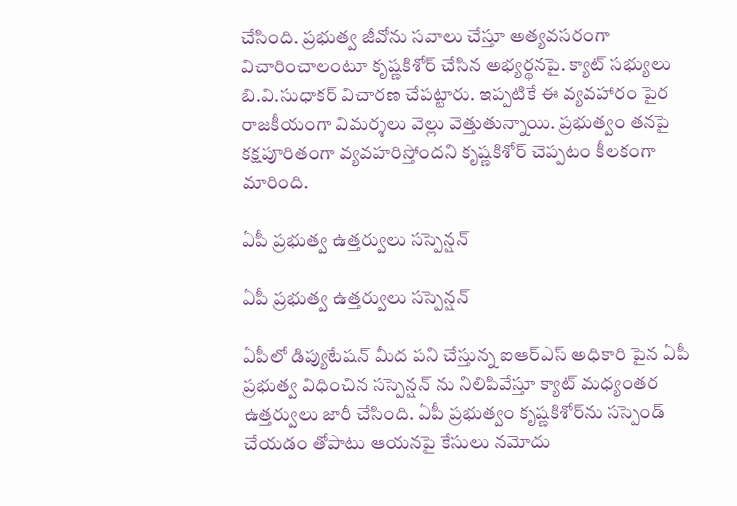చేసింది. ప్రభుత్వ జీవోను సవాలు చేస్తూ అత్యవసరంగా విచారించాలంటూ కృష్ణకిశోర్‌ చేసిన అభ్యర్థనపై. క్యాట్‌ సభ్యులు బి.వి.సుధాకర్‌ విచారణ చేపట్టారు. ఇప్పటికే ఈ వ్యవహారం పైర రాజకీయంగా విమర్శలు వెల్లు వెత్తుతున్నాయి. ప్రభుత్వం తనపై కక్షపూరితంగా వ్యవహరిస్తోందని కృష్ణకిశోర్‌ చెప్పటం కీలకంగా మారింది.

ఏపీ ప్రభుత్వ ఉత్తర్వులు సస్పెన్షన్

ఏపీ ప్రభుత్వ ఉత్తర్వులు సస్పెన్షన్

ఏపీలో డిప్యుటేషన్ మీద పని చేస్తున్న ఐఆర్ఎస్ అధికారి పైన ఏపీ ప్రభుత్వ విధించిన సస్పెన్షన్ ను నిలిపివేస్తూ క్యాట్ మధ్యంతర ఉత్తర్వులు జారీ చేసింది. ఏపీ ప్రభుత్వం కృష్ణకిశోర్‌ను సస్పెండ్‌ చేయడం తోపాటు ఆయనపై కేసులు నమోదు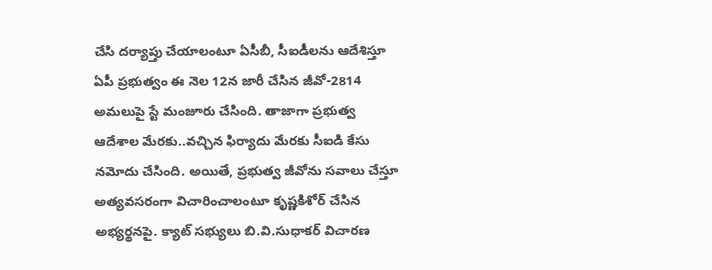చేసి దర్యాప్తు చేయాలంటూ ఏసీబీ, సీఐడీలను ఆదేశిస్తూ ఏపీ ప్రభుత్వం ఈ నెల 12న జారీ చేసిన జీవో-2814 అమలుపై స్టే మంజూరు చేసింది. తాజాగా ప్రభుత్వ ఆదేశాల మేరకు..వచ్చిన ఫిర్యాదు మేరకు సీఐడి కేసు నమోదు చేసింది. అయితే, ప్రభుత్వ జీవోను సవాలు చేస్తూ అత్యవసరంగా విచారించాలంటూ కృష్ణకిశోర్‌ చేసిన అభ్యర్థనపై. క్యాట్‌ సభ్యులు బి.వి.సుధాకర్‌ విచారణ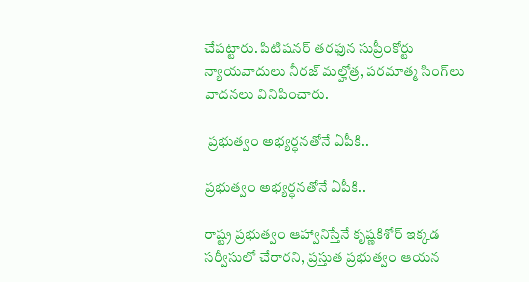చేపట్టారు. పిటిషనర్‌ తరఫున సుప్రీంకోర్టు న్యాయవాదులు నీరజ్‌ మల్హోత్ర, పరమాత్మ సింగ్‌లు వాదనలు వినిపించారు.

 ప్రభుత్వం అభ్యర్ధనతోనే ఏపీకి..

ప్రభుత్వం అభ్యర్ధనతోనే ఏపీకి..

రాష్ట్ర ప్రభుత్వం ఆహ్వానిస్తేనే కృష్ణకిశోర్‌ ఇక్కడ సర్వీసులో చేరారని, ప్రస్తుత ప్రభుత్వం ఆయన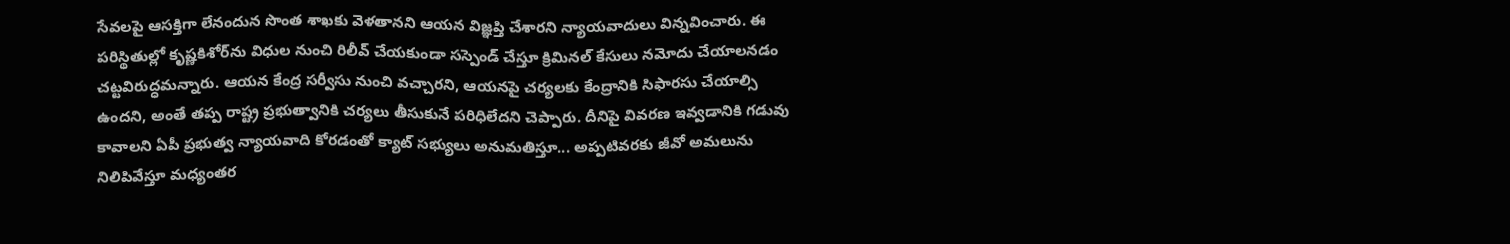సేవలపై ఆసక్తిగా లేనందున సొంత శాఖకు వెళతానని ఆయన విజ్ఞప్తి చేశారని న్యాయవాదులు విన్నవించారు. ఈ పరిస్థితుల్లో కృష్ణకిశోర్‌ను విధుల నుంచి రిలీవ్‌ చేయకుండా సస్పెండ్‌ చేస్తూ క్రిమినల్‌ కేసులు నమోదు చేయాలనడం చట్టవిరుద్ధమన్నారు. ఆయన కేంద్ర సర్వీసు నుంచి వచ్చారని, ఆయనపై చర్యలకు కేంద్రానికి సిఫారసు చేయాల్సి ఉందని, అంతే తప్ప రాష్ట్ర ప్రభుత్వానికి చర్యలు తీసుకునే పరిధిలేదని చెప్పారు. దీనిపై వివరణ ఇవ్వడానికి గడువు కావాలని ఏపీ ప్రభుత్వ న్యాయవాది కోరడంతో క్యాట్‌ సభ్యులు అనుమతిస్తూ... అప్పటివరకు జీవో అమలును నిలిపివేస్తూ మధ్యంతర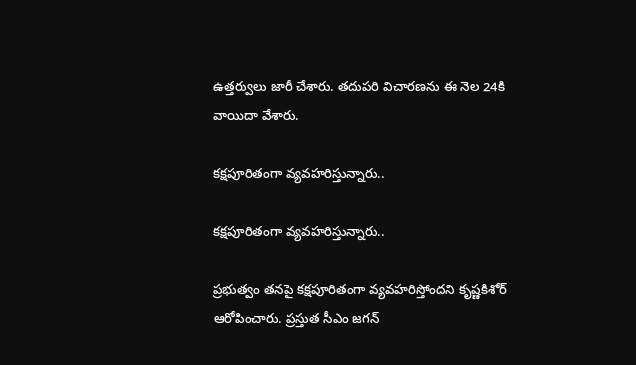ఉత్తర్వులు జారీ చేశారు. తదుపరి విచారణను ఈ నెల 24కి వాయిదా వేశారు.

కక్షపూరితంగా వ్యవహరిస్తున్నారు..

కక్షపూరితంగా వ్యవహరిస్తున్నారు..

ప్రభుత్వం తనపై కక్షపూరితంగా వ్యవహరిస్తోందని కృష్ణకిశోర్‌ ఆరోపించారు. ప్రస్తుత సీఎం జగన్‌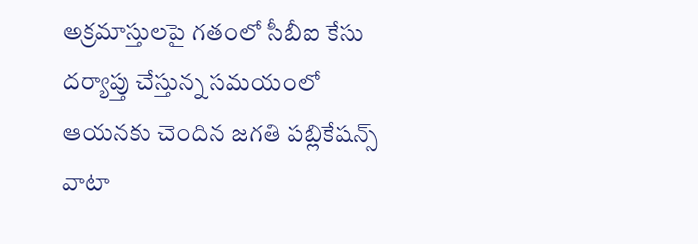అక్రమాస్తులపై గతంలో సీబీఐ కేసు దర్యాప్తు చేస్తున్న సమయంలో ఆయనకు చెందిన జగతి పబ్లికేషన్స్‌ వాటా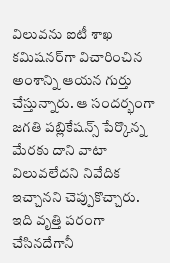విలువను ఐటీ శాఖ కమిషనర్‌గా విచారించిన అంశాన్ని ఆయన గుర్తు చేస్తున్నారు. ఆ సందర్భంగా జగతి పబ్లికేషన్స్‌ పేర్కొన్న మేరకు దాని వాటా విలువలేదని నివేదిక ఇచ్చానని చెప్పుకొచ్చారు. ఇది వృత్తి పరంగా చేసినదేగానీ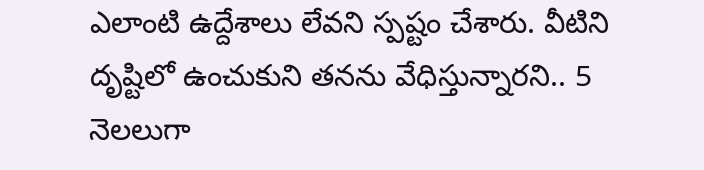ఎలాంటి ఉద్దేశాలు లేవని స్పష్టం చేశారు. వీటిని దృష్టిలో ఉంచుకుని తనను వేధిస్తున్నారని.. 5 నెలలుగా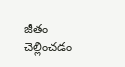జీతం చెల్లించడం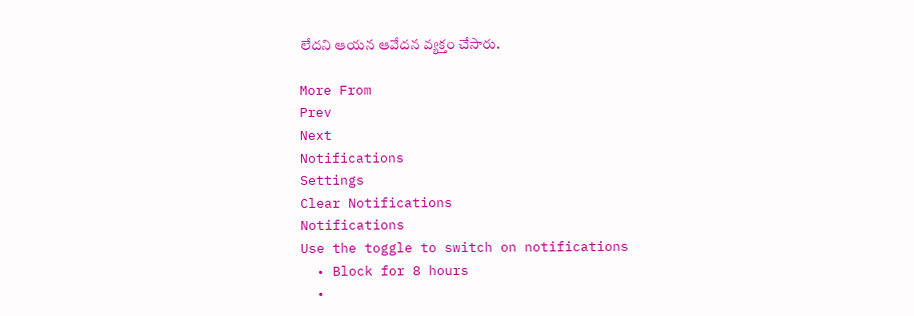లేదని ఆయన ఆవేదన వ్యక్తం చేసారు.

More From
Prev
Next
Notifications
Settings
Clear Notifications
Notifications
Use the toggle to switch on notifications
  • Block for 8 hours
  •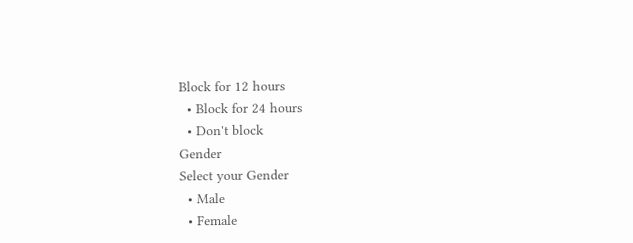Block for 12 hours
  • Block for 24 hours
  • Don't block
Gender
Select your Gender
  • Male
  • Female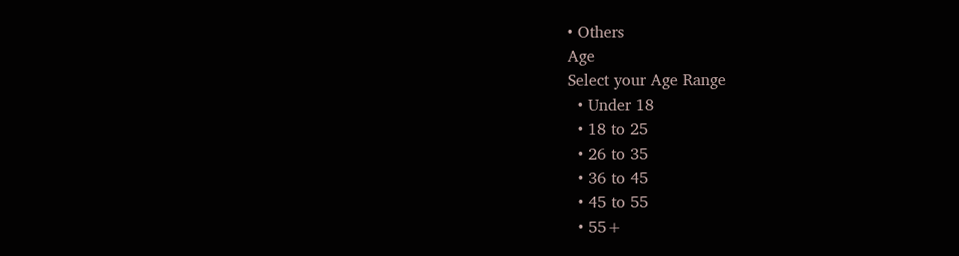• Others
Age
Select your Age Range
  • Under 18
  • 18 to 25
  • 26 to 35
  • 36 to 45
  • 45 to 55
  • 55+